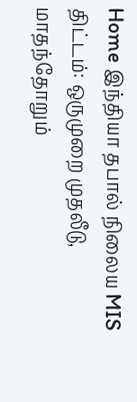Home இந்தியா தபால் நிலைய MIS திட்டம்: ஒருமுறை முதலீடு, மாதந்தோறும்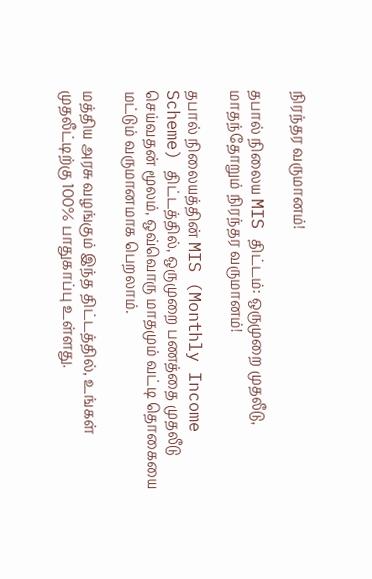நிரந்தர வருமானம்!

தபால் நிலைய MIS திட்டம்: ஒருமுறை முதலீடு, மாதந்தோறும் நிரந்தர வருமானம்!

தபால் நிலையத்தின் MIS (Monthly Income Scheme) திட்டத்தில், ஒருமுறை பணத்தை முதலீடு செய்வதன் மூலம், ஒவ்வொரு மாதமும் வட்டி தொகையை மட்டும் வருமானமாக பெறலாம்.

மத்திய அரசு வழங்கும் இந்த திட்டத்தில், உங்கள் முதலீட்டிற்கு 100% பாதுகாப்பு உள்ளது.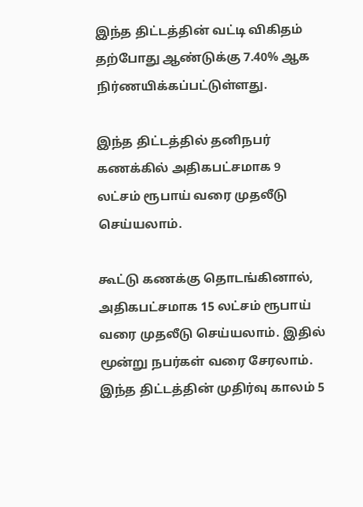இந்த திட்டத்தின் வட்டி விகிதம் தற்போது ஆண்டுக்கு 7.40% ஆக நிர்ணயிக்கப்பட்டுள்ளது.

இந்த திட்டத்தில் தனிநபர் கணக்கில் அதிகபட்சமாக 9 லட்சம் ரூபாய் வரை முதலீடு செய்யலாம்.

கூட்டு கணக்கு தொடங்கினால், அதிகபட்சமாக 15 லட்சம் ரூபாய் வரை முதலீடு செய்யலாம். இதில் மூன்று நபர்கள் வரை சேரலாம். இந்த திட்டத்தின் முதிர்வு காலம் 5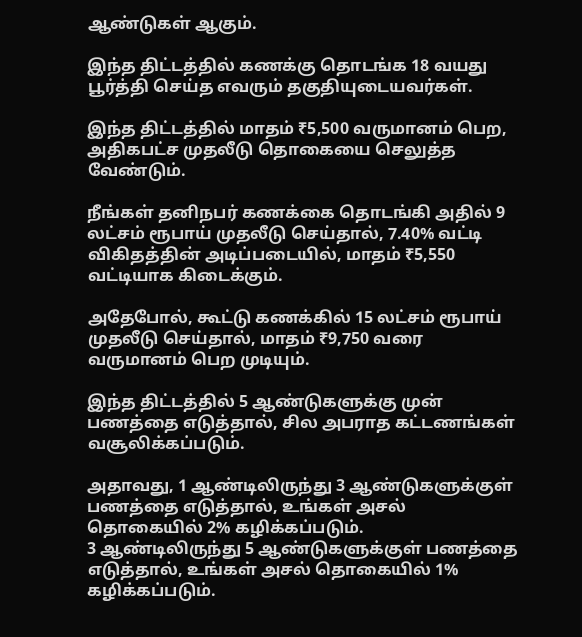ஆண்டுகள் ஆகும்.

இந்த திட்டத்தில் கணக்கு தொடங்க 18 வயது பூர்த்தி செய்த எவரும் தகுதியுடையவர்கள்.

இந்த திட்டத்தில் மாதம் ₹5,500 வருமானம் பெற, அதிகபட்ச முதலீடு தொகையை செலுத்த வேண்டும்.

நீங்கள் தனிநபர் கணக்கை தொடங்கி அதில் 9 லட்சம் ரூபாய் முதலீடு செய்தால், 7.40% வட்டி விகிதத்தின் அடிப்படையில், மாதம் ₹5,550 வட்டியாக கிடைக்கும்.

அதேபோல், கூட்டு கணக்கில் 15 லட்சம் ரூபாய் முதலீடு செய்தால், மாதம் ₹9,750 வரை வருமானம் பெற முடியும்.

இந்த திட்டத்தில் 5 ஆண்டுகளுக்கு முன் பணத்தை எடுத்தால், சில அபராத கட்டணங்கள் வசூலிக்கப்படும்.

அதாவது, 1 ஆண்டிலிருந்து 3 ஆண்டுகளுக்குள் பணத்தை எடுத்தால், உங்கள் அசல் தொகையில் 2% கழிக்கப்படும்.
3 ஆண்டிலிருந்து 5 ஆண்டுகளுக்குள் பணத்தை எடுத்தால், உங்கள் அசல் தொகையில் 1% கழிக்கப்படும்.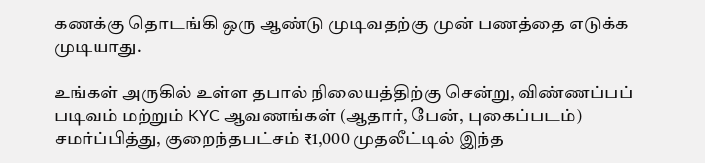கணக்கு தொடங்கி ஒரு ஆண்டு முடிவதற்கு முன் பணத்தை எடுக்க முடியாது.

உங்கள் அருகில் உள்ள தபால் நிலையத்திற்கு சென்று, விண்ணப்பப் படிவம் மற்றும் KYC ஆவணங்கள் (ஆதார், பேன், புகைப்படம்) சமர்ப்பித்து, குறைந்தபட்சம் ₹1,000 முதலீட்டில் இந்த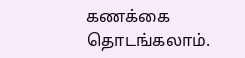கணக்கை தொடங்கலாம்.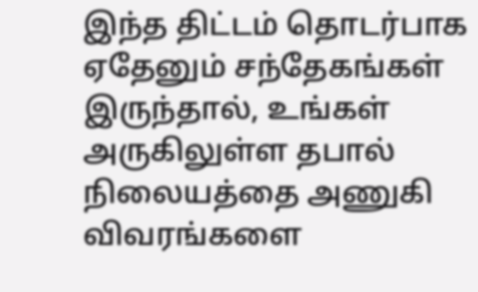இந்த திட்டம் தொடர்பாக ஏதேனும் சந்தேகங்கள் இருந்தால், உங்கள் அருகிலுள்ள தபால் நிலையத்தை அணுகி விவரங்களை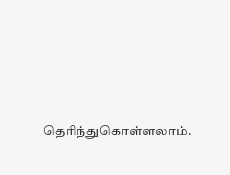தெரிந்துகொள்ளலாம்.